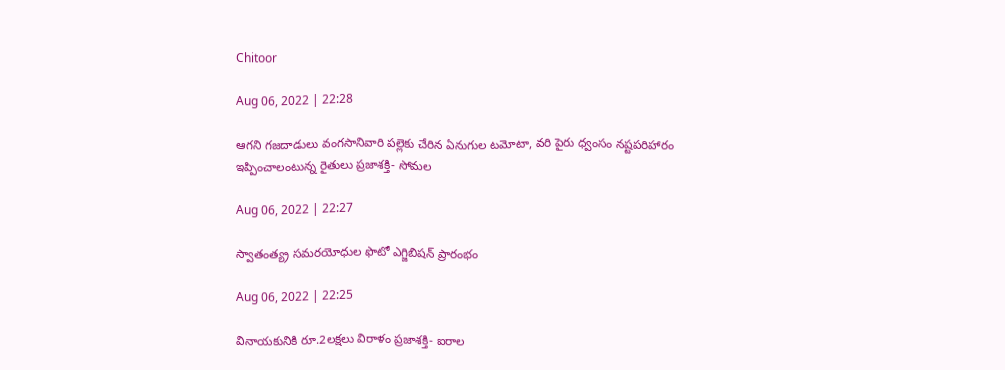Chitoor

Aug 06, 2022 | 22:28

ఆగని గజదాడులు వంగసానివారి పల్లెకు చేరిన ఏనుగుల టమోటా, వరి పైరు ధ్వంసం నష్టపరిహారం ఇప్పించాలంటున్న రైతులు ప్రజాశక్తి- సోమల

Aug 06, 2022 | 22:27

స్వాతంత్య్ర సమరయోధుల ఫొటో ఎగ్జిబిషన్‌ ప్రారంభం

Aug 06, 2022 | 22:25

వినాయకునికి రూ.2లక్షలు విరాళం ప్రజాశక్తి- ఐరాల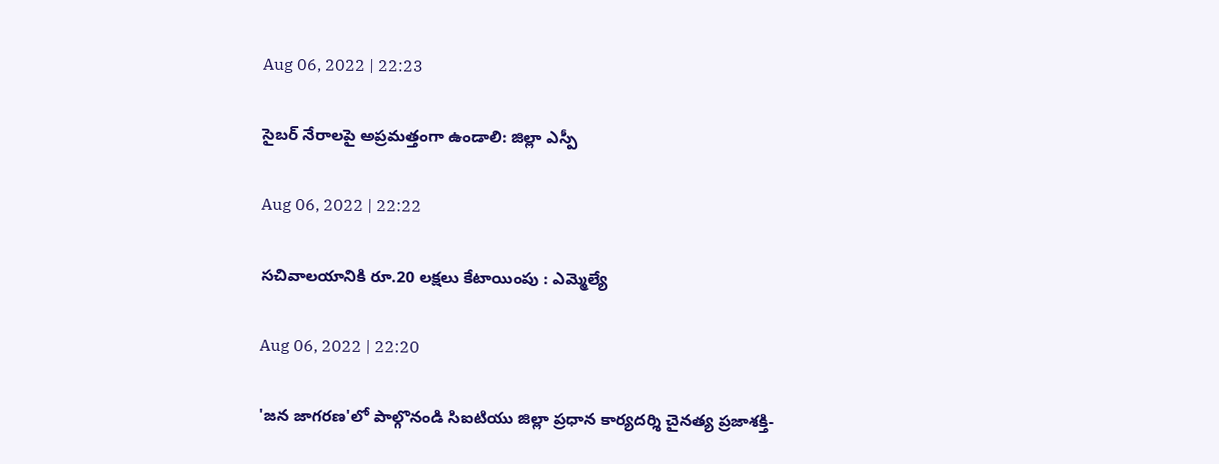Aug 06, 2022 | 22:23

సైబర్‌ నేరాలపై అప్రమత్తంగా ఉండాలి: జిల్లా ఎస్పీ

Aug 06, 2022 | 22:22

సచివాలయానికి రూ.20 లక్షలు కేటాయింపు : ఎమ్మెల్యే

Aug 06, 2022 | 22:20

'జన జాగరణ'లో పాల్గొనండి సిఐటియు జిల్లా ప్రధాన కార్యదర్శి చైనత్య ప్రజాశక్తి-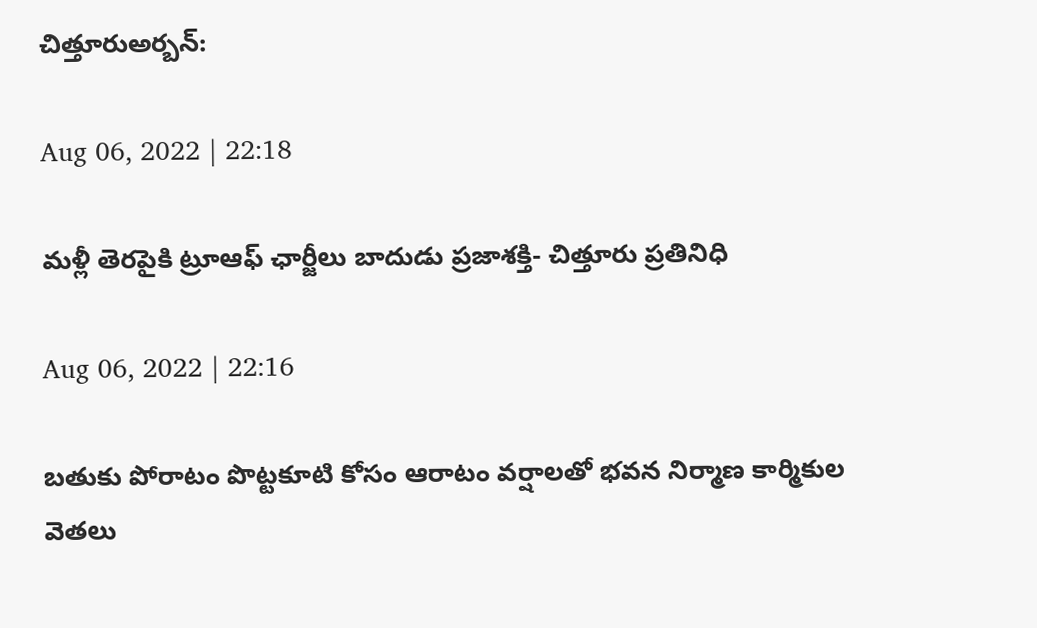చిత్తూరుఅర్బన్‌:

Aug 06, 2022 | 22:18

మళ్లీ తెరపైకి ట్రూఆఫ్‌ ఛార్జీలు బాదుడు ప్రజాశక్తి- చిత్తూరు ప్రతినిధి

Aug 06, 2022 | 22:16

బతుకు పోరాటం పొట్టకూటి కోసం ఆరాటం వర్షాలతో భవన నిర్మాణ కార్మికుల వెతలు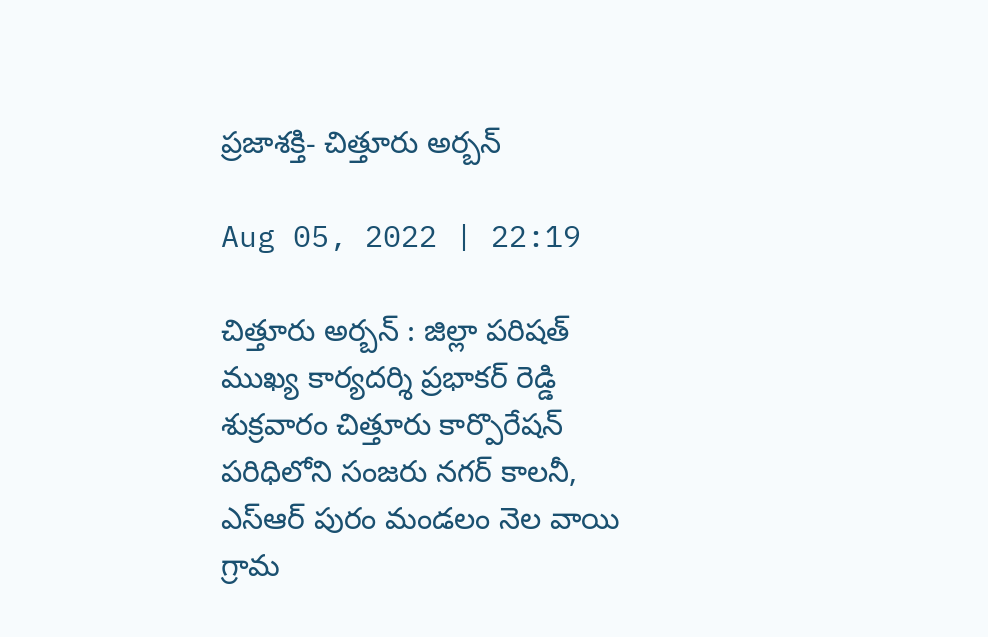ప్రజాశక్తి- చిత్తూరు అర్బన్‌

Aug 05, 2022 | 22:19

చిత్తూరు అర్బన్‌ : జిల్లా పరిషత్‌ ముఖ్య కార్యదర్శి ప్రభాకర్‌ రెడ్డి శుక్రవారం చిత్తూరు కార్పొరేషన్‌ పరిధిలోని సంజరు నగర్‌ కాలనీ, ఎస్‌ఆర్‌ పురం మండలం నెల వాయి గ్రామ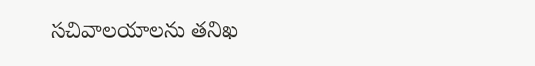సచివాలయాలను తనిఖ